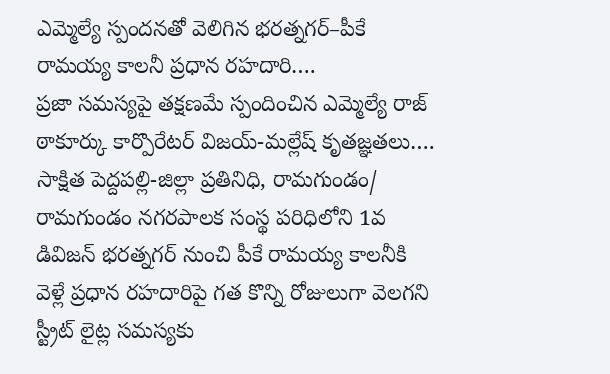ఎమ్మెల్యే స్పందనతో వెలిగిన భరత్నగర్–పీకే రామయ్య కాలనీ ప్రధాన రహదారి….
ప్రజా సమస్యపై తక్షణమే స్పందించిన ఎమ్మెల్యే రాజ్ ఠాకూర్కు కార్పొరేటర్ విజయ్-మల్లేష్ కృతజ్ఞతలు….
సాక్షిత పెద్దపల్లి-జిల్లా ప్రతినిధి, రామగుండం/
రామగుండం నగరపాలక సంస్థ పరిధిలోని 1వ డివిజన్ భరత్నగర్ నుంచి పీకే రామయ్య కాలనీకి వెళ్లే ప్రధాన రహదారిపై గత కొన్ని రోజులుగా వెలగని స్ట్రీట్ లైట్ల సమస్యకు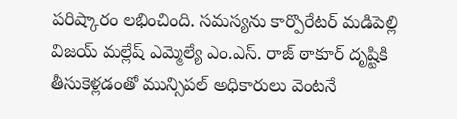పరిష్కారం లభించింది. సమస్యను కార్పొరేటర్ మడిపెల్లి విజయ్ మల్లేష్ ఎమ్మెల్యే ఎం.ఎస్. రాజ్ ఠాకూర్ దృష్టికి తీసుకెళ్లడంతో మున్సిపల్ అధికారులు వెంటనే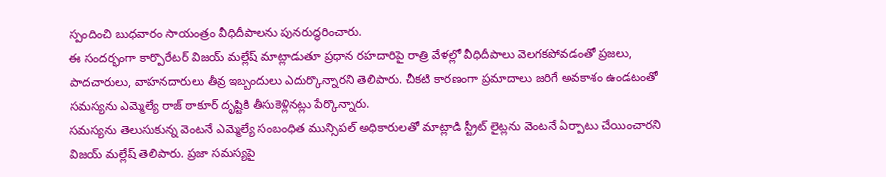స్పందించి బుధవారం సాయంత్రం వీధిదీపాలను పునరుద్ధరించారు.
ఈ సందర్భంగా కార్పొరేటర్ విజయ్ మల్లేష్ మాట్లాడుతూ ప్రధాన రహదారిపై రాత్రి వేళల్లో వీధిదీపాలు వెలగకపోవడంతో ప్రజలు, పాదచారులు, వాహనదారులు తీవ్ర ఇబ్బందులు ఎదుర్కొన్నారని తెలిపారు. చీకటి కారణంగా ప్రమాదాలు జరిగే అవకాశం ఉండటంతో సమస్యను ఎమ్మెల్యే రాజ్ ఠాకూర్ దృష్టికి తీసుకెళ్లినట్లు పేర్కొన్నారు.
సమస్యను తెలుసుకున్న వెంటనే ఎమ్మెల్యే సంబంధిత మున్సిపల్ అధికారులతో మాట్లాడి స్ట్రీట్ లైట్లను వెంటనే ఏర్పాటు చేయించారని విజయ్ మల్లేష్ తెలిపారు. ప్రజా సమస్యపై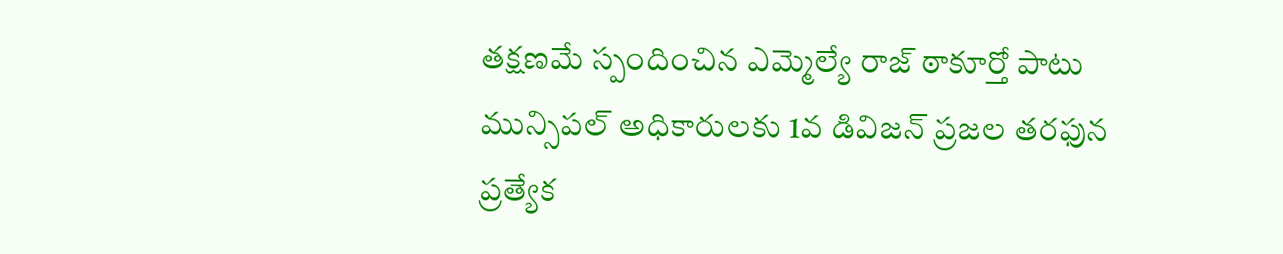తక్షణమే స్పందించిన ఎమ్మెల్యే రాజ్ ఠాకూర్తో పాటు మున్సిపల్ అధికారులకు 1వ డివిజన్ ప్రజల తరఫున ప్రత్యేక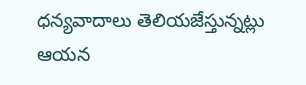ధన్యవాదాలు తెలియజేస్తున్నట్లు ఆయన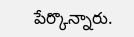పేర్కొన్నారు.